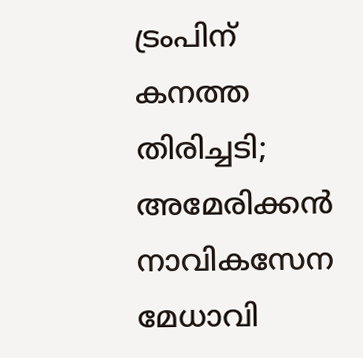ട്രംപിന് കനത്ത തിരിച്ചടി; അമേരിക്കന്‍ നാവികസേന മേധാവി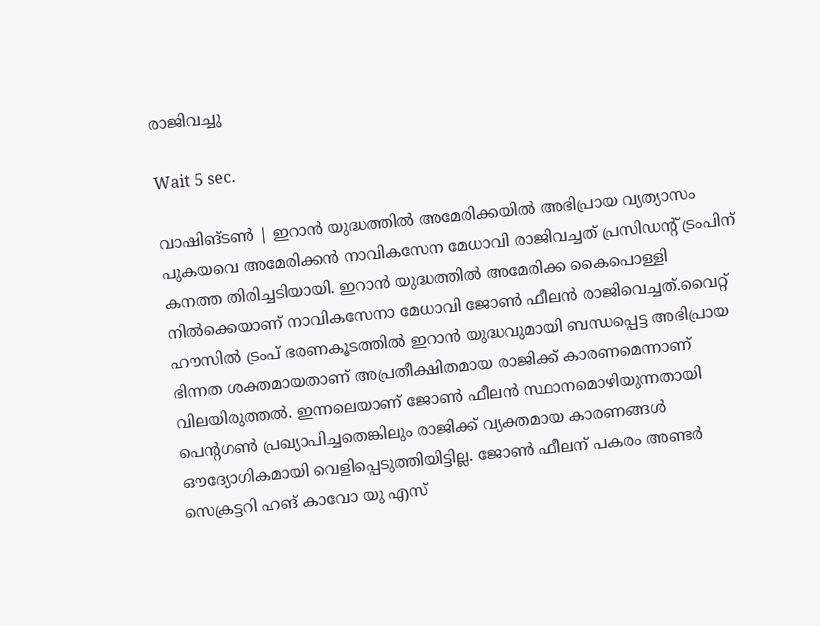രാജിവച്ചു

Wait 5 sec.

വാഷിങ്ടണ്‍ | ഇറാന്‍ യുദ്ധത്തില്‍ അമേരിക്കയില്‍ അഭിപ്രായ വ്യത്യാസം പുകയവെ അമേരിക്കന്‍ നാവികസേന മേധാവി രാജിവച്ചത് പ്രസിഡന്റ് ട്രംപിന് കനത്ത തിരിച്ചടിയായി. ഇറാന്‍ യുദ്ധത്തില്‍ അമേരിക്ക കൈപൊള്ളി നില്‍ക്കെയാണ് നാവികസേനാ മേധാവി ജോണ്‍ ഫീലന്‍ രാജിവെച്ചത്.വൈറ്റ് ഹൗസില്‍ ട്രംപ് ഭരണകൂടത്തില്‍ ഇറാന്‍ യുദ്ധവുമായി ബന്ധപ്പെട്ട അഭിപ്രായ ഭിന്നത ശക്തമായതാണ് അപ്രതീക്ഷിതമായ രാജിക്ക് കാരണമെന്നാണ് വിലയിരുത്തല്‍. ഇന്നലെയാണ് ജോണ്‍ ഫീലന്‍ സ്ഥാനമൊഴിയുന്നതായി പെന്റഗണ്‍ പ്രഖ്യാപിച്ചതെങ്കിലും രാജിക്ക് വ്യക്തമായ കാരണങ്ങള്‍ ഔദ്യോഗികമായി വെളിപ്പെടുത്തിയിട്ടില്ല. ജോണ്‍ ഫീലന് പകരം അണ്ടര്‍ സെക്രട്ടറി ഹങ് കാവോ യു എസ്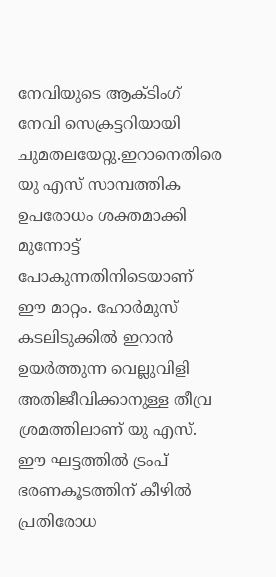നേവിയുടെ ആക്ടിംഗ് നേവി സെക്രട്ടറിയായി ചുമതലയേറ്റു.ഇറാനെതിരെ യു എസ് സാമ്പത്തിക ഉപരോധം ശക്തമാക്കി മുന്നോട്ട് പോകുന്നതിനിടെയാണ് ഈ മാറ്റം. ഹോര്‍മുസ് കടലിടുക്കില്‍ ഇറാന്‍ ഉയര്‍ത്തുന്ന വെല്ലുവിളി അതിജീവിക്കാനുള്ള തീവ്ര ശ്രമത്തിലാണ് യു എസ്. ഈ ഘട്ടത്തില്‍ ട്രംപ് ഭരണകൂടത്തിന് കീഴില്‍ പ്രതിരോധ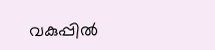വകുപ്പില്‍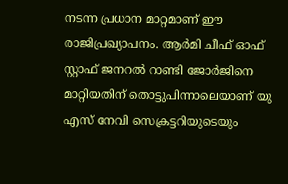നടന്ന പ്രധാന മാറ്റമാണ് ഈ രാജിപ്രഖ്യാപനം. ആര്‍മി ചീഫ് ഓഫ് സ്റ്റാഫ് ജനറല്‍ റാണ്ടി ജോര്‍ജിനെ മാറ്റിയതിന് തൊട്ടുപിന്നാലെയാണ് യു എസ് നേവി സെക്രട്ടറിയുടെയും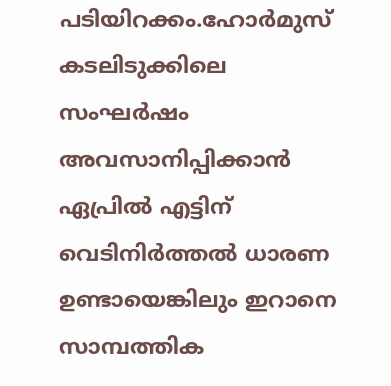പടിയിറക്കം.ഹോര്‍മുസ് കടലിടുക്കിലെ സംഘര്‍ഷം അവസാനിപ്പിക്കാന്‍ ഏപ്രില്‍ എട്ടിന് വെടിനിര്‍ത്തല്‍ ധാരണ ഉണ്ടായെങ്കിലും ഇറാനെ സാമ്പത്തിക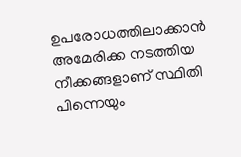ഉപരോധത്തിലാക്കാന്‍ അമേരിക്ക നടത്തിയ നീക്കങ്ങളാണ് സ്ഥിതി പിന്നെയും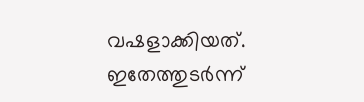വഷളാക്കിയത്. ഇതേത്തുടര്‍ന്ന്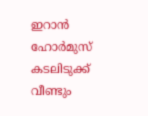ഇറാന്‍ ഹോര്‍മുസ് കടലിടുക്ക് വീണ്ടും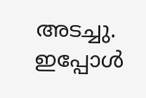അടച്ചു. ഇപ്പോള്‍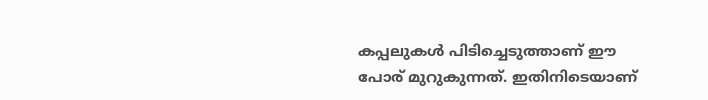കപ്പലുകള്‍ പിടിച്ചെടുത്താണ് ഈ പോര് മുറുകുന്നത്. ഇതിനിടെയാണ്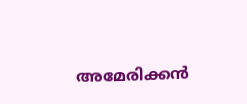അമേരിക്കന്‍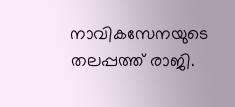നാവികസേനയുടെ തലപ്പത്ത് രാജി.